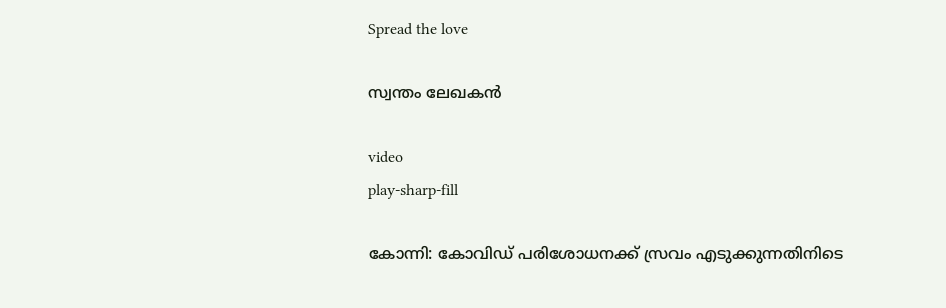Spread the love

സ്വന്തം ലേഖകൻ

video
play-sharp-fill

കോന്നി: കോവിഡ് പരിശോധനക്ക് സ്രവം എടുക്കുന്നതിനിടെ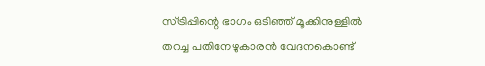സ്ട്രിപ്പിന്റെ ഭാഗം ഒടിഞ്ഞ് മൂക്കിനുള്ളില്‍ തറച്ച പതിനേഴുകാരന്‍ വേദനകൊണ്ട്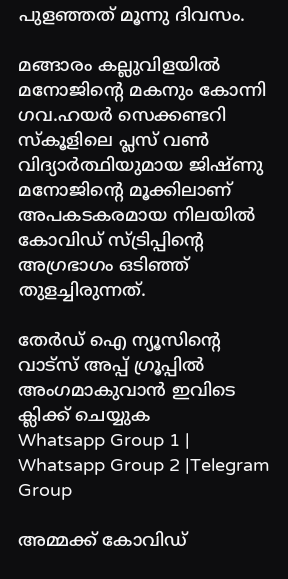പുളഞ്ഞത് മൂന്നു ദിവസം.

മങ്ങാരം കല്ലുവിളയില്‍ മനോജിന്റെ മകനും കോന്നി ഗവ.ഹയര്‍ സെക്കണ്ടറി സ്‌കൂളിലെ പ്ലസ് വണ്‍ വിദ്യാര്‍ത്ഥിയുമായ ജിഷ്ണു മനോജിന്റെ മൂക്കിലാണ് അപകടകരമായ നിലയില്‍ കോവിഡ് സ്ട്രിപ്പിന്റെ അഗ്രഭാഗം ഒടിഞ്ഞ് തുളച്ചിരുന്നത്.

തേർഡ് ഐ ന്യൂസിന്റെ വാട്സ് അപ്പ് ഗ്രൂപ്പിൽ അംഗമാകുവാൻ ഇവിടെ ക്ലിക്ക് ചെയ്യുക
Whatsapp Group 1 | Whatsapp Group 2 |Telegram Group

അമ്മക്ക് കോവിഡ്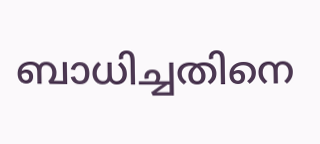ബാധിച്ചതിനെ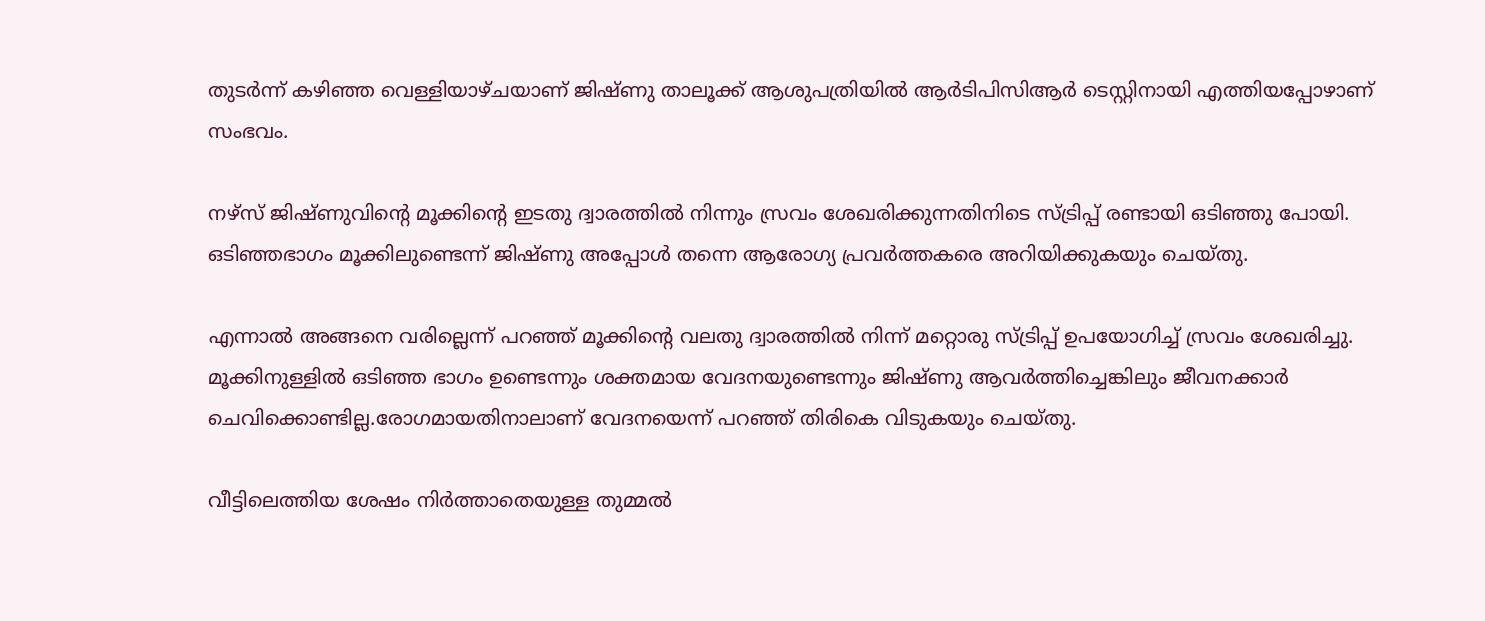തുടര്‍ന്ന് കഴിഞ്ഞ വെള്ളിയാഴ്ചയാണ് ജിഷ്ണു താലൂക്ക് ആശുപത്രിയില്‍ ആര്‍ടിപിസിആര്‍ ടെസ്റ്റിനായി എത്തിയപ്പോഴാണ് സംഭവം.

നഴ്സ് ജിഷ്ണുവിന്റെ മൂക്കിന്റെ ഇടതു ദ്വാരത്തില്‍ നിന്നും സ്രവം ശേഖരിക്കുന്നതിനിടെ സ്ട്രിപ്പ് രണ്ടായി ഒടിഞ്ഞു പോയി. ഒടിഞ്ഞഭാഗം മൂക്കിലുണ്ടെന്ന് ജിഷ്ണു അപ്പോള്‍ തന്നെ ആരോഗ്യ പ്രവര്‍ത്തകരെ അറിയിക്കുകയും ചെയ്തു.

എന്നാല്‍ അങ്ങനെ വരില്ലെന്ന് പറഞ്ഞ് മൂക്കിന്റെ വലതു ദ്വാരത്തില്‍ നിന്ന് മറ്റൊരു സ്ട്രിപ്പ് ഉപയോഗിച്ച്‌ സ്രവം ശേഖരിച്ചു. മൂക്കിനുള്ളില്‍ ഒടിഞ്ഞ ഭാഗം ഉണ്ടെന്നും ശക്തമായ വേദനയുണ്ടെന്നും ജിഷ്ണു ആവർത്തിച്ചെങ്കിലും ജീവനക്കാർ ചെവിക്കൊണ്ടില്ല.രോഗമായതിനാലാണ് വേദനയെന്ന് പറഞ്ഞ് തിരികെ വിടുകയും ചെയ്തു.

വീട്ടിലെത്തിയ ശേഷം നിര്‍ത്താതെയുള്ള തുമ്മല്‍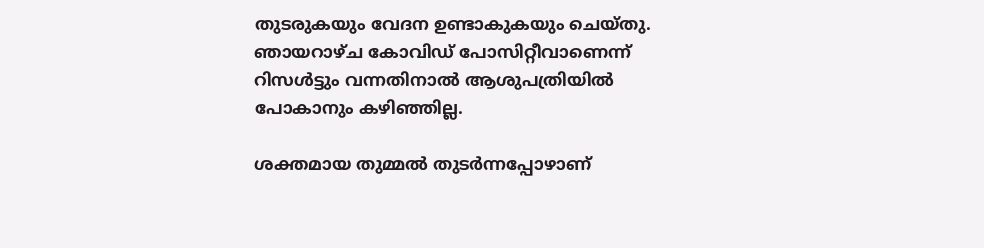തുടരുകയും വേദന ഉണ്ടാകുകയും ചെയ്തു. ഞായറാഴ്ച കോവിഡ് പോസിറ്റീവാണെന്ന് റിസള്‍ട്ടും വന്നതിനാൽ ആശുപത്രിയില്‍ പോകാനും കഴിഞ്ഞില്ല.

ശക്തമായ തുമ്മല്‍ തുടര്‍ന്നപ്പോഴാണ്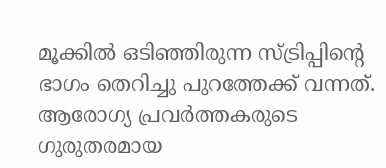മൂക്കില്‍ ഒടിഞ്ഞിരുന്ന സ്ട്രിപ്പിന്റെ ഭാഗം തെറിച്ചു പുറത്തേക്ക് വന്നത്. ആരോഗ്യ പ്രവർത്തകരുടെ ഗുരുതരമായ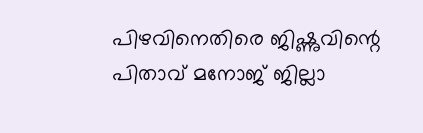പിഴവിനെതിരെ ജിഷ്ണുവിന്റെ പിതാവ് മനോജ് ജില്ലാ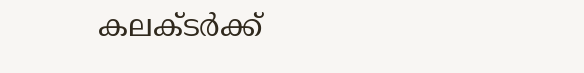കലക്ടര്‍ക്ക്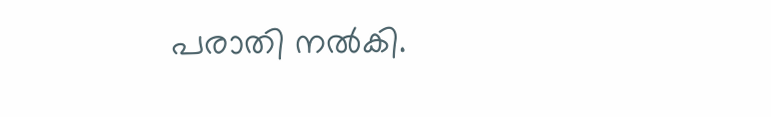പരാതി നല്‍കി.